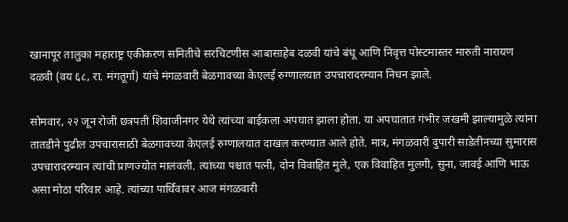खानापूर तालुका महाराष्ट्र एकीकरण समितीचे सरचिटणीस आबासाहेब दळवी यांचे बंधू आणि निवृत्त पोस्टमास्तर मारुती नारायण दळवी (वय ६८, रा. मंगतूर्गा) यांचे मंगळवारी बेळगावच्या केएलई रुग्णालयात उपचारादरम्यान निधन झाले.

सोमवार, २२ जून रोजी छत्रपती शिवाजीनगर येथे त्यांच्या बाईकला अपघात झाला होता. या अपघातात गंभीर जखमी झाल्यामुळे त्यांना तातडीने पुढील उपचारासाठी बेळगावच्या केएलई रुग्णालयात दाखल करण्यात आले होते. मात्र, मंगळवारी दुपारी साडेतीनच्या सुमारास उपचारादरम्यान त्यांची प्राणज्योत मालवली. त्यांच्या पश्चात पत्नी, दोन विवाहित मुले, एक विवाहित मुलगी, सुना, जावई आणि भाऊ असा मोठा परिवार आहे. त्यांच्या पार्थिवावर आज मंगळवारी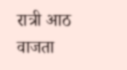रात्री आठ वाजता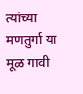त्यांच्या मणतुर्गा या मूळ गावी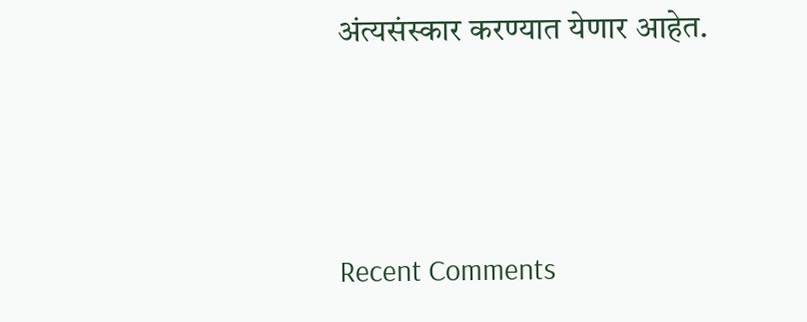अंत्यसंस्कार करण्यात येणार आहेत.



Recent Comments